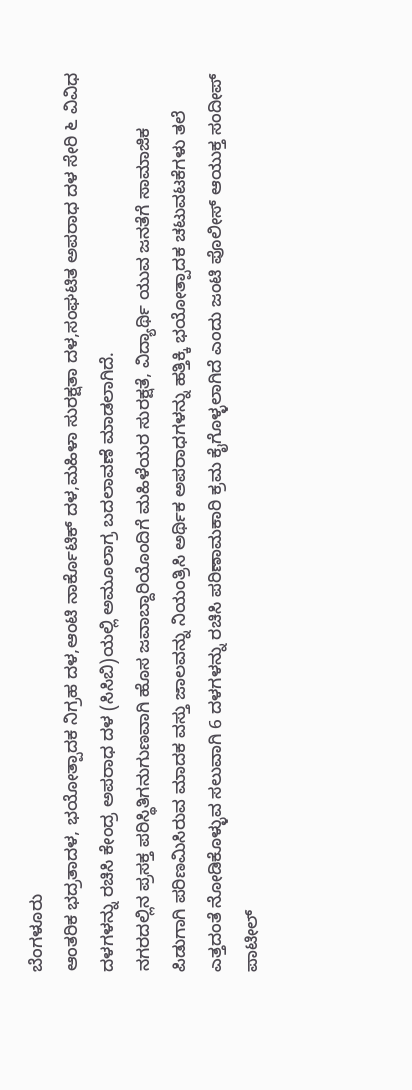ಬೆಂಗಳೂರು
ಆಂತರಿಕ ಭದ್ರತಾದಳ, ಭಯೋತ್ಪಾದಕ ನಿಗ್ರಹ ದಳ,ಆಂಟಿ ನಾರ್ಕೊಟಿಕ್ ದಳ,ಮಹಿಳಾ ಸುರಕ್ಷತಾ ದಳ,ಸಂಘಟಿತ ಅಪರಾಧ ದಳ ಸೇರಿ ೬ ವಿವಿಧ ದಳಗಳನ್ನು ರಚಿಸಿ ಕೇಂದ್ರ ಅಪರಾಧ ದಳ (ಸಿಸಿಬಿ)ಯಲ್ಲಿ ಅಮೂಲಾಗ್ರ ಬದಲಾವಣೆ ಮಾಡಲಾಗಿದೆ.
ನಗರದಲ್ಲಿನ ಪ್ರಸಕ್ತ ಪರಿಸ್ಥಿತಿಗನುಗುಣವಾಗಿ ಹೊಸ ಜವಾಬ್ದಾರಿಯೊಂದಿಗೆ ಮಹಿಳೆಯರ ಸುರಕ್ಷತೆ, ವಿದ್ಯಾರ್ಥಿ ಯುವ ಜನತೆಗೆ ಸಾಮಾಜಿಕ ಪಿಡುಗಾಗಿ ಪರಿಣಮಿಸಿರುವ ಮಾದಕ ವಸ್ತು ಜಾಲವನ್ನು ನಿಯಂತ್ರಿಸಿ ಅರ್ಥಿಕ ಅಪರಾಧಗಳನ್ನು ಹತ್ತಿಕ್ಕಿ ಭಯೋತ್ಪಾದಕ ಚಟುವಟಕೆಗಳು ತಲೆ ಎತ್ತದಂತೆ ನೋಡಿಕೊಳ್ಳುವ ಸಲುವಾಗಿ 6 ದಳಗಳನ್ನು ರಚಿಸಿ ಪರಿಣಾಮಕಾರಿ ಕ್ರಮ ಕೈಗೊಳ್ಳಲಾಗಿದೆ ಎಂದು ಜಂಟಿ ಪೊಲೀಸ್ ಆಯುಕ್ತ ಸಂದೀಪ್ ಪಾಟೀಲ್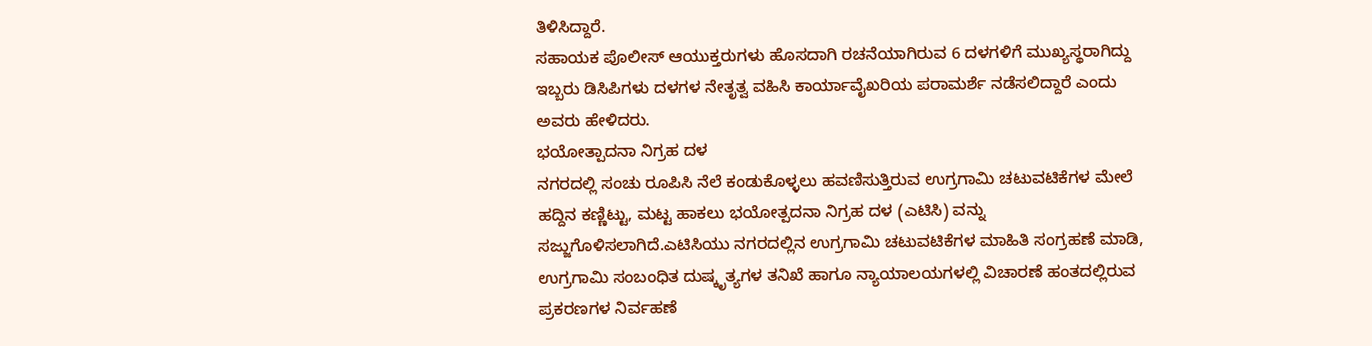ತಿಳಿಸಿದ್ದಾರೆ.
ಸಹಾಯಕ ಪೊಲೀಸ್ ಆಯುಕ್ತರುಗಳು ಹೊಸದಾಗಿ ರಚನೆಯಾಗಿರುವ 6 ದಳಗಳಿಗೆ ಮುಖ್ಯಸ್ಥರಾಗಿದ್ದು ಇಬ್ಬರು ಡಿಸಿಪಿಗಳು ದಳಗಳ ನೇತೃತ್ವ ವಹಿಸಿ ಕಾರ್ಯಾವೈಖರಿಯ ಪರಾಮರ್ಶೆ ನಡೆಸಲಿದ್ದಾರೆ ಎಂದು ಅವರು ಹೇಳಿದರು.
ಭಯೋತ್ಪಾದನಾ ನಿಗ್ರಹ ದಳ
ನಗರದಲ್ಲಿ ಸಂಚು ರೂಪಿಸಿ ನೆಲೆ ಕಂಡುಕೊಳ್ಳಲು ಹವಣಿಸುತ್ತಿರುವ ಉಗ್ರಗಾಮಿ ಚಟುವಟಿಕೆಗಳ ಮೇಲೆ ಹದ್ದಿನ ಕಣ್ಣಿಟ್ಟು, ಮಟ್ಟ ಹಾಕಲು ಭಯೋತ್ಪದನಾ ನಿಗ್ರಹ ದಳ (ಎಟಿಸಿ) ವನ್ನು ಸಜ್ಜುಗೊಳಿಸಲಾಗಿದೆ.ಎಟಿಸಿಯು ನಗರದಲ್ಲಿನ ಉಗ್ರಗಾಮಿ ಚಟುವಟಿಕೆಗಳ ಮಾಹಿತಿ ಸಂಗ್ರಹಣೆ ಮಾಡಿ, ಉಗ್ರಗಾಮಿ ಸಂಬಂಧಿತ ದುಷ್ಕೃತ್ಯಗಳ ತನಿಖೆ ಹಾಗೂ ನ್ಯಾಯಾಲಯಗಳಲ್ಲಿ ವಿಚಾರಣೆ ಹಂತದಲ್ಲಿರುವ ಪ್ರಕರಣಗಳ ನಿರ್ವಹಣೆ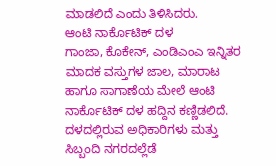ಮಾಡಲಿದೆ ಎಂದು ತಿಳಿಸಿದರು.
ಆಂಟಿ ನಾರ್ಕೊಟಿಕ್ ದಳ
ಗಾಂಜಾ, ಕೊಕೇನ್, ಎಂಡಿಎಂಎ ಇನ್ನಿತರ ಮಾದಕ ವಸ್ತುಗಳ ಜಾಲ, ಮಾರಾಟ ಹಾಗೂ ಸಾಗಾಣೆಯ ಮೇಲೆ ಆಂಟಿ ನಾರ್ಕೊಟಿಕ್ ದಳ ಹದ್ದಿನ ಕಣ್ಣಿಡಲಿದೆ. ದಳದಲ್ಲಿರುವ ಅಧಿಕಾರಿಗಳು ಮತ್ತು ಸಿಬ್ಬಂದಿ ನಗರದಲ್ಲೆಡೆ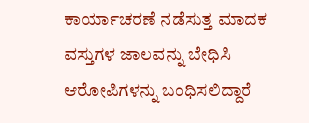ಕಾರ್ಯಾಚರಣೆ ನಡೆಸುತ್ತ ಮಾದಕ ವಸ್ತುಗಳ ಜಾಲವನ್ನು ಬೇಧಿಸಿ ಆರೋಪಿಗಳನ್ನು ಬಂಧಿಸಲಿದ್ದಾರೆ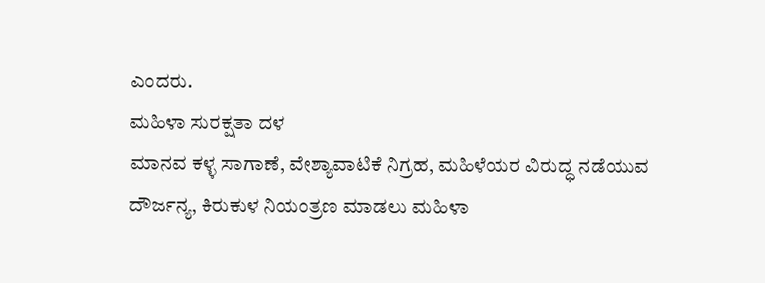ಎಂದರು.
ಮಹಿಳಾ ಸುರಕ್ಷತಾ ದಳ
ಮಾನವ ಕಳ್ಳ ಸಾಗಾಣೆ, ವೇಶ್ಯಾವಾಟಿಕೆ ನಿಗ್ರಹ, ಮಹಿಳೆಯರ ವಿರುದ್ಧ ನಡೆಯುವ ದೌರ್ಜನ್ಯ, ಕಿರುಕುಳ ನಿಯಂತ್ರಣ ಮಾಡಲು ಮಹಿಳಾ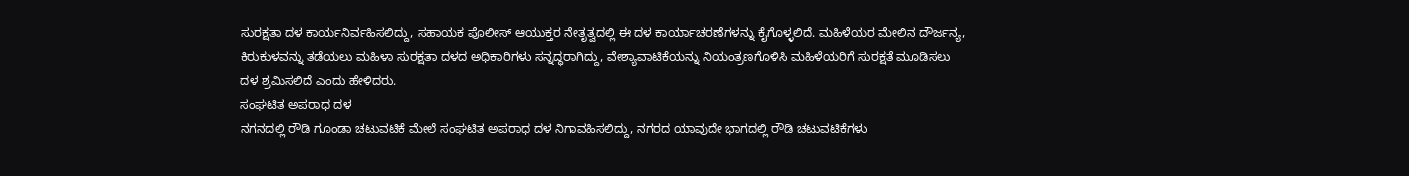ಸುರಕ್ಷತಾ ದಳ ಕಾರ್ಯನಿರ್ವಹಿಸಲಿದ್ದು, ಸಹಾಯಕ ಪೊಲೀಸ್ ಆಯುಕ್ತರ ನೇತೃತ್ವದಲ್ಲಿ ಈ ದಳ ಕಾರ್ಯಾಚರಣೆಗಳನ್ನು ಕೈಗೊಳ್ಳಲಿದೆ. ಮಹಿಳೆಯರ ಮೇಲಿನ ದೌರ್ಜನ್ಯ, ಕಿರುಕುಳವನ್ನು ತಡೆಯಲು ಮಹಿಳಾ ಸುರಕ್ಷತಾ ದಳದ ಅಧಿಕಾರಿಗಳು ಸನ್ನದ್ಧರಾಗಿದ್ದು, ವೇಶ್ಯಾವಾಟಿಕೆಯನ್ನು ನಿಯಂತ್ರಣಗೊಳಿಸಿ ಮಹಿಳೆಯರಿಗೆ ಸುರಕ್ಷತೆ ಮೂಡಿಸಲು ದಳ ಶ್ರಮಿಸಲಿದೆ ಎಂದು ಹೇಳಿದರು.
ಸಂಘಟಿತ ಅಪರಾಧ ದಳ
ನಗನದಲ್ಲಿ ರೌಡಿ ಗೂಂಡಾ ಚಟುವಟಿಕೆ ಮೇಲೆ ಸಂಘಟಿತ ಅಪರಾಧ ದಳ ನಿಗಾವಹಿಸಲಿದ್ದು, ನಗರದ ಯಾವುದೇ ಭಾಗದಲ್ಲಿ ರೌಡಿ ಚಟುವಟಿಕೆಗಳು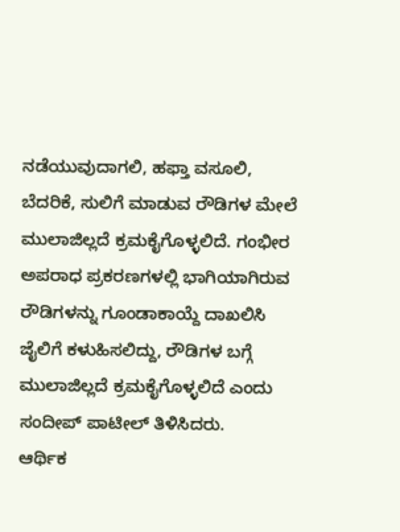ನಡೆಯುವುದಾಗಲಿ, ಹಫ್ತಾ ವಸೂಲಿ, ಬೆದರಿಕೆ, ಸುಲಿಗೆ ಮಾಡುವ ರೌಡಿಗಳ ಮೇಲೆ ಮುಲಾಜಿಲ್ಲದೆ ಕ್ರಮಕೈಗೊಳ್ಳಲಿದೆ. ಗಂಭೀರ ಅಪರಾಧ ಪ್ರಕರಣಗಳಲ್ಲಿ ಭಾಗಿಯಾಗಿರುವ ರೌಡಿಗಳನ್ನು ಗೂಂಡಾಕಾಯ್ದೆ ದಾಖಲಿಸಿ ಜೈಲಿಗೆ ಕಳುಹಿಸಲಿದ್ದು, ರೌಡಿಗಳ ಬಗ್ಗೆ ಮುಲಾಜಿಲ್ಲದೆ ಕ್ರಮಕೈಗೊಳ್ಳಲಿದೆ ಎಂದು ಸಂದೀಪ್ ಪಾಟೀಲ್ ತಿಳಿಸಿದರು.
ಆರ್ಥಿಕ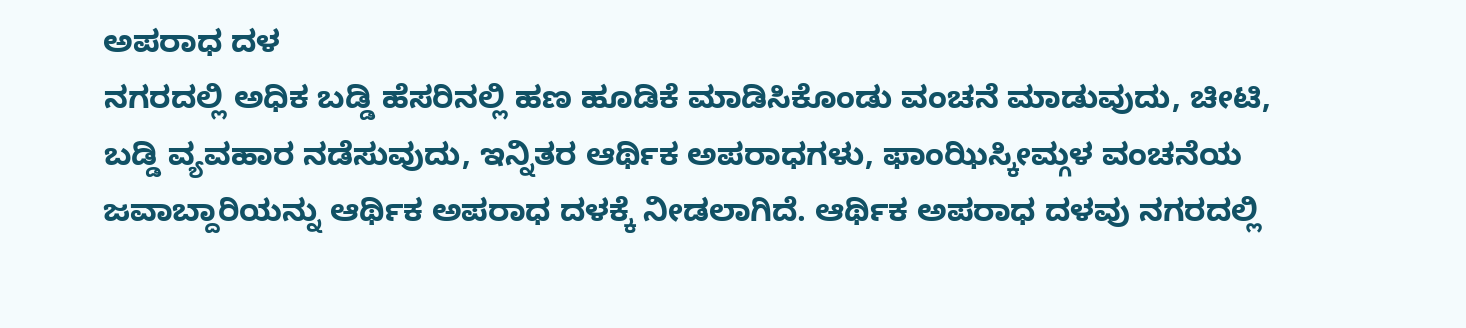ಅಪರಾಧ ದಳ
ನಗರದಲ್ಲಿ ಅಧಿಕ ಬಡ್ಡಿ ಹೆಸರಿನಲ್ಲಿ ಹಣ ಹೂಡಿಕೆ ಮಾಡಿಸಿಕೊಂಡು ವಂಚನೆ ಮಾಡುವುದು, ಚೀಟಿ, ಬಡ್ಡಿ ವ್ಯವಹಾರ ನಡೆಸುವುದು, ಇನ್ನಿತರ ಆರ್ಥಿಕ ಅಪರಾಧಗಳು, ಫಾಂಝಿಸ್ಕೀಮ್ಗಳ ವಂಚನೆಯ ಜವಾಬ್ದಾರಿಯನ್ನು ಆರ್ಥಿಕ ಅಪರಾಧ ದಳಕ್ಕೆ ನೀಡಲಾಗಿದೆ. ಆರ್ಥಿಕ ಅಪರಾಧ ದಳವು ನಗರದಲ್ಲಿ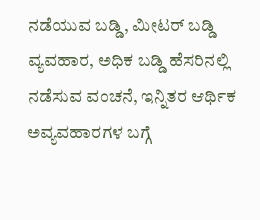ನಡೆಯುವ ಬಡ್ಡಿ, ಮೀಟರ್ ಬಡ್ಡಿ ವ್ಯವಹಾರ, ಅಧಿಕ ಬಡ್ಡಿ ಹೆಸರಿನಲ್ಲಿ ನಡೆಸುವ ವಂಚನೆ, ಇನ್ನಿತರ ಆರ್ಥಿಕ ಅವ್ಯವಹಾರಗಳ ಬಗ್ಗೆ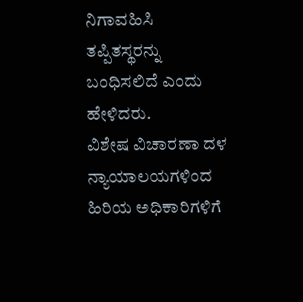ನಿಗಾವಹಿಸಿ ತಪ್ಪಿತಸ್ಥರನ್ನು ಬಂಧಿಸಲಿದೆ ಎಂದು ಹೇಳಿದರು.
ವಿಶೇಷ ವಿಚಾರಣಾ ದಳ
ನ್ಯಾಯಾಲಯಗಳಿಂದ ಹಿರಿಯ ಅಧಿಕಾರಿಗಳಿಗೆ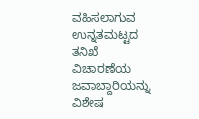ವಹಿಸಲಾಗುವ ಉನ್ನತಮಟ್ಟದ ತನಿಖೆ ವಿಚಾರಣೆಯ ಜವಾಬ್ದಾರಿಯನ್ನು ವಿಶೇಷ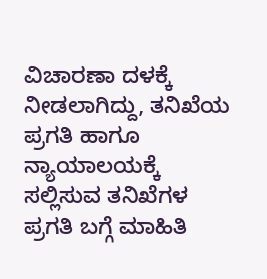ವಿಚಾರಣಾ ದಳಕ್ಕೆ ನೀಡಲಾಗಿದ್ದು, ತನಿಖೆಯ ಪ್ರಗತಿ ಹಾಗೂ ನ್ಯಾಯಾಲಯಕ್ಕೆ ಸಲ್ಲಿಸುವ ತನಿಖೆಗಳ ಪ್ರಗತಿ ಬಗ್ಗೆ ಮಾಹಿತಿ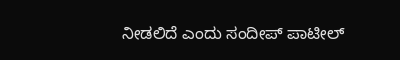ನೀಡಲಿದೆ ಎಂದು ಸಂದೀಪ್ ಪಾಟೀಲ್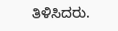ತಿಳಿಸಿದರು.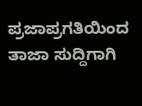ಪ್ರಜಾಪ್ರಗತಿಯಿಂದ ತಾಜಾ ಸುದ್ದಿಗಾಗಿ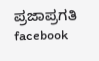ಪ್ರಜಾಪ್ರಗತಿ facebook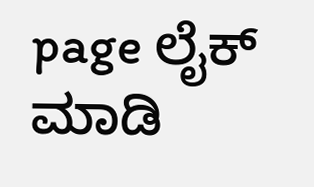page ಲೈಕ್ ಮಾಡಿ